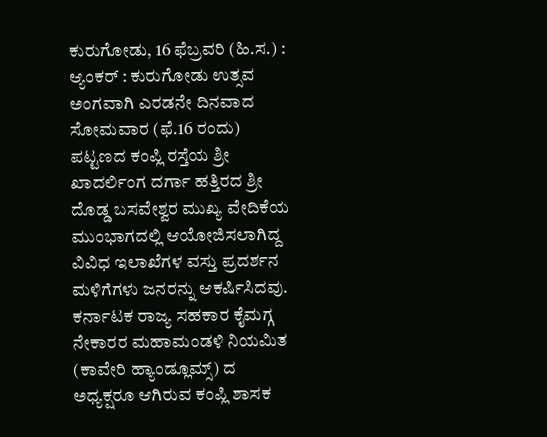ಕುರುಗೋಡು, 16 ಫೆಬ್ರವರಿ (ಹಿ.ಸ.) :
ಆ್ಯಂಕರ್ : ಕುರುಗೋಡು ಉತ್ಸವ ಅಂಗವಾಗಿ ಎರಡನೇ ದಿನವಾದ ಸೋಮವಾರ (ಫೆ.16 ರಂದು) ಪಟ್ಟಣದ ಕಂಪ್ಲಿ ರಸ್ತೆಯ ಶ್ರೀ ಖಾದರ್ಲಿಂಗ ದರ್ಗಾ ಹತ್ತಿರದ ಶ್ರೀ ದೊಡ್ಡ ಬಸವೇಶ್ವರ ಮುಖ್ಯ ವೇದಿಕೆಯ ಮುಂಭಾಗದಲ್ಲಿ ಆಯೋಜಿಸಲಾಗಿದ್ದ ವಿವಿಧ ಇಲಾಖೆಗಳ ವಸ್ತು ಪ್ರದರ್ಶನ ಮಳಿಗೆಗಳು ಜನರನ್ನು ಆಕರ್ಷಿಸಿದವು.
ಕರ್ನಾಟಕ ರಾಜ್ಯ ಸಹಕಾರ ಕೈಮಗ್ಗ ನೇಕಾರರ ಮಹಾಮಂಡಳಿ ನಿಯಮಿತ (ಕಾವೇರಿ ಹ್ಯಾಂಡ್ಲೂಮ್ಸ್) ದ ಅಧ್ಯಕ್ಷರೂ ಆಗಿರುವ ಕಂಪ್ಲಿ ಶಾಸಕ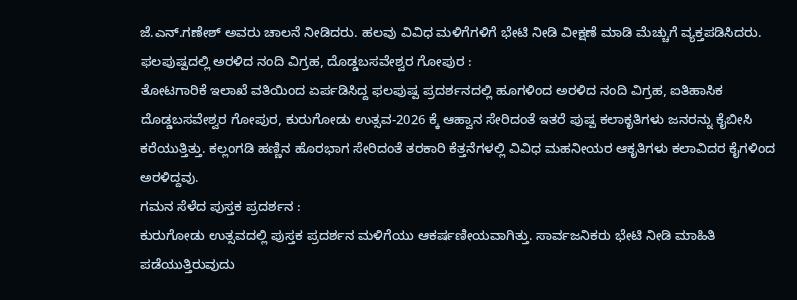ಜೆ.ಎನ್.ಗಣೇಶ್ ಅವರು ಚಾಲನೆ ನೀಡಿದರು. ಹಲವು ವಿವಿಧ ಮಳಿಗೆಗಳಿಗೆ ಭೇಟಿ ನೀಡಿ ವೀಕ್ಷಣೆ ಮಾಡಿ ಮೆಚ್ಚುಗೆ ವ್ಯಕ್ತಪಡಿಸಿದರು.
ಫಲಪುಷ್ಪದಲ್ಲಿ ಅರಳಿದ ನಂದಿ ವಿಗ್ರಹ, ದೊಡ್ಡಬಸವೇಶ್ವರ ಗೋಪುರ :
ತೋಟಗಾರಿಕೆ ಇಲಾಖೆ ವತಿಯಿಂದ ಏರ್ಪಡಿಸಿದ್ದ ಫಲಪುಷ್ಪ ಪ್ರದರ್ಶನದಲ್ಲಿ ಹೂಗಳಿಂದ ಅರಳಿದ ನಂದಿ ವಿಗ್ರಹ, ಐತಿಹಾಸಿಕ ದೊಡ್ಡಬಸವೇಶ್ವರ ಗೋಪುರ, ಕುರುಗೋಡು ಉತ್ಸವ-2026 ಕ್ಕೆ ಆಹ್ವಾನ ಸೇರಿದಂತೆ ಇತರೆ ಪುಷ್ಪ ಕಲಾಕೃತಿಗಳು ಜನರನ್ನು ಕೈಬೀಸಿ ಕರೆಯುತ್ತಿತ್ತು. ಕಲ್ಲಂಗಡಿ ಹಣ್ಣಿನ ಹೊರಭಾಗ ಸೇರಿದಂತೆ ತರಕಾರಿ ಕೆತ್ತನೆಗಳಲ್ಲಿ ವಿವಿಧ ಮಹನೀಯರ ಆಕೃತಿಗಳು ಕಲಾವಿದರ ಕೈಗಳಿಂದ ಅರಳಿದ್ದವು.
ಗಮನ ಸೆಳೆದ ಪುಸ್ತಕ ಪ್ರದರ್ಶನ :
ಕುರುಗೋಡು ಉತ್ಸವದಲ್ಲಿ ಪುಸ್ತಕ ಪ್ರದರ್ಶನ ಮಳಿಗೆಯು ಆಕರ್ಷಣೀಯವಾಗಿತ್ತು. ಸಾರ್ವಜನಿಕರು ಭೇಟಿ ನೀಡಿ ಮಾಹಿತಿ ಪಡೆಯುತ್ತಿರುವುದು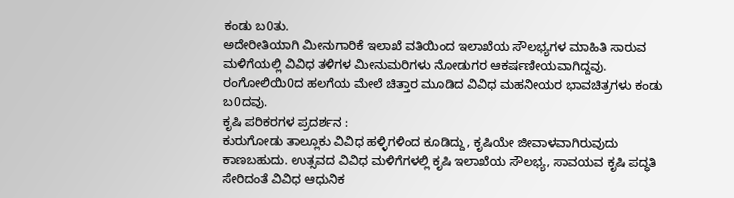ಕಂಡು ಬ0ತು.
ಅದೇರೀತಿಯಾಗಿ ಮೀನುಗಾರಿಕೆ ಇಲಾಖೆ ವತಿಯಿಂದ ಇಲಾಖೆಯ ಸೌಲಭ್ಯಗಳ ಮಾಹಿತಿ ಸಾರುವ ಮಳಿಗೆಯಲ್ಲಿ ವಿವಿಧ ತಳಿಗಳ ಮೀನುಮರಿಗಳು ನೋಡುಗರ ಆಕರ್ಷಣೀಯವಾಗಿದ್ದವು. ರಂಗೋಲಿಯಿ0ದ ಹಲಗೆಯ ಮೇಲೆ ಚಿತ್ತಾರ ಮೂಡಿದ ವಿವಿಧ ಮಹನೀಯರ ಭಾವಚಿತ್ರಗಳು ಕಂಡು ಬ0ದವು.
ಕೃಷಿ ಪರಿಕರಗಳ ಪ್ರದರ್ಶನ :
ಕುರುಗೋಡು ತಾಲ್ಲೂಕು ವಿವಿಧ ಹಳ್ಳಿಗಳಿಂದ ಕೂಡಿದ್ದು, ಕೃಷಿಯೇ ಜೀವಾಳವಾಗಿರುವುದು ಕಾಣಬಹುದು. ಉತ್ಸವದ ವಿವಿಧ ಮಳಿಗೆಗಳಲ್ಲಿ ಕೃಷಿ ಇಲಾಖೆಯ ಸೌಲಭ್ಯ, ಸಾವಯವ ಕೃಷಿ ಪದ್ಧತಿ ಸೇರಿದಂತೆ ವಿವಿಧ ಆಧುನಿಕ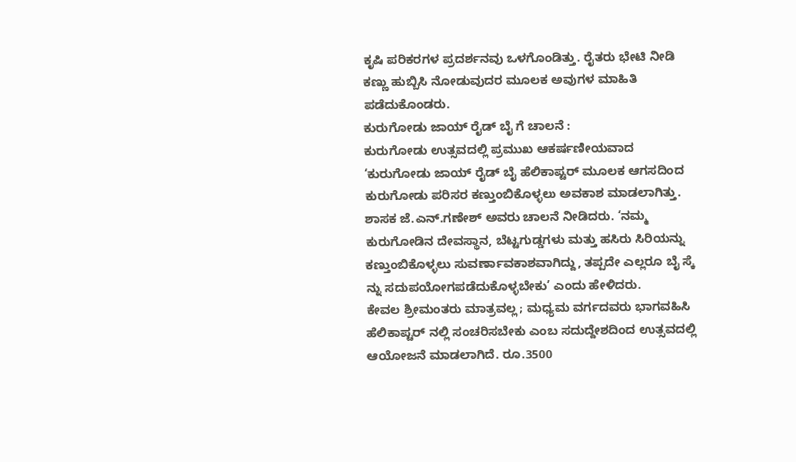ಕೃಷಿ ಪರಿಕರಗಳ ಪ್ರದರ್ಶನವು ಒಳಗೊಂಡಿತ್ತು. ರೈತರು ಭೇಟಿ ನೀಡಿ ಕಣ್ಣು ಹುಬ್ಬಿಸಿ ನೋಡುವುದರ ಮೂಲಕ ಅವುಗಳ ಮಾಹಿತಿ ಪಡೆದುಕೊಂಡರು.
ಕುರುಗೋಡು ಜಾಯ್ ರೈಡ್ ಬೈ ಗೆ ಚಾಲನೆ :
ಕುರುಗೋಡು ಉತ್ಸವದಲ್ಲಿ ಪ್ರಮುಖ ಆಕರ್ಷಣೀಯವಾದ ‘ಕುರುಗೋಡು ಜಾಯ್ ರೈಡ್ ಬೈ ಹೆಲಿಕಾಪ್ಟರ್ ಮೂಲಕ ಆಗಸದಿಂದ ಕುರುಗೋಡು ಪರಿಸರ ಕಣ್ತುಂಬಿಕೊಳ್ಳಲು ಅವಕಾಶ ಮಾಡಲಾಗಿತ್ತು.
ಶಾಸಕ ಜೆ.ಎನ್.ಗಣೇಶ್ ಅವರು ಚಾಲನೆ ನೀಡಿದರು. ‘ನಮ್ಮ ಕುರುಗೋಡಿನ ದೇವಸ್ಥಾನ, ಬೆಟ್ಟಗುಡ್ಡಗಳು ಮತ್ತು ಹಸಿರು ಸಿರಿಯನ್ನು ಕಣ್ತುಂಬಿಕೊಳ್ಳಲು ಸುವರ್ಣಾವಕಾಶವಾಗಿದ್ದು, ತಪ್ಪದೇ ಎಲ್ಲರೂ ಬೈ ಸ್ಕೆ ನ್ನು ಸದುಪಯೋಗಪಡೆದುಕೊಳ್ಳಬೇಕು’ ಎಂದು ಹೇಳಿದರು.
ಕೇವಲ ಶ್ರೀಮಂತರು ಮಾತ್ರವಲ್ಲ; ಮಧ್ಯಮ ವರ್ಗದವರು ಭಾಗವಹಿಸಿ ಹೆಲಿಕಾಪ್ಟರ್ ನಲ್ಲಿ ಸಂಚರಿಸಬೇಕು ಎಂಬ ಸದುದ್ದೇಶದಿಂದ ಉತ್ಸವದಲ್ಲಿ ಆಯೋಜನೆ ಮಾಡಲಾಗಿದೆ. ರೂ.3500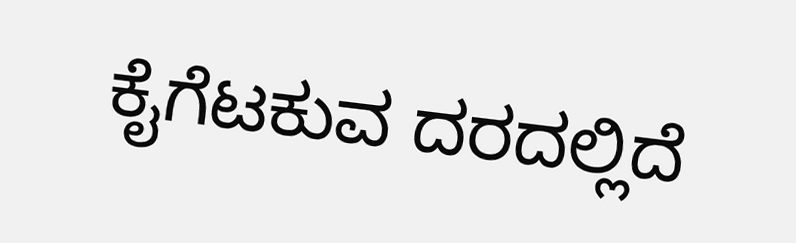ಕೈಗೆಟಕುವ ದರದಲ್ಲಿದೆ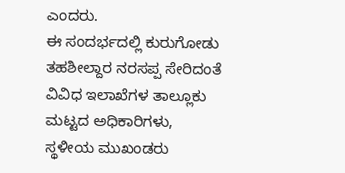ಎಂದರು.
ಈ ಸಂದರ್ಭದಲ್ಲಿ ಕುರುಗೋಡು ತಹಶೀಲ್ದಾರ ನರಸಪ್ಪ ಸೇರಿದಂತೆ ವಿವಿಧ ಇಲಾಖೆಗಳ ತಾಲ್ಲೂಕು ಮಟ್ಟದ ಅಧಿಕಾರಿಗಳು, ಸ್ಥಳೀಯ ಮುಖಂಡರು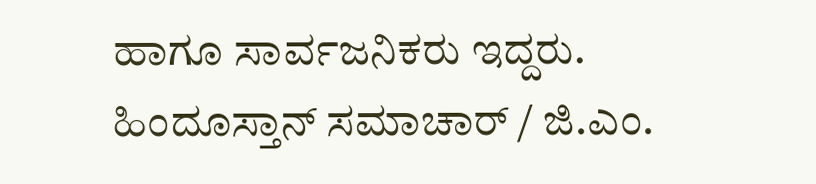ಹಾಗೂ ಸಾರ್ವಜನಿಕರು ಇದ್ದರು.
ಹಿಂದೂಸ್ತಾನ್ ಸಮಾಚಾರ್ / ಜಿ.ಎಂ.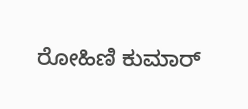ರೋಹಿಣಿ ಕುಮಾರ್